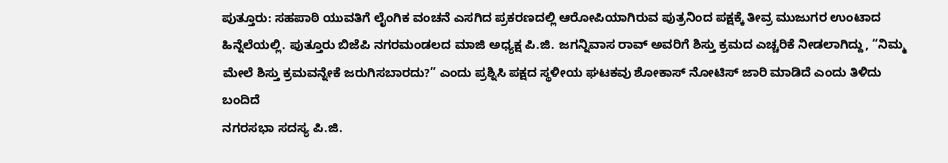ಪುತ್ತೂರು: ಸಹಪಾಠಿ ಯುವತಿಗೆ ಲೈಂಗಿಕ ವಂಚನೆ ಎಸಗಿದ ಪ್ರಕರಣದಲ್ಲಿ ಆರೋಪಿಯಾಗಿರುವ ಪುತ್ರನಿಂದ ಪಕ್ಷಕ್ಕೆ ತೀವ್ರ ಮುಜುಗರ ಉಂಟಾದ ಹಿನ್ನೆಲೆಯಲ್ಲಿ. ಪುತ್ತೂರು ಬಿಜೆಪಿ ನಗರಮಂಡಲದ ಮಾಜಿ ಅಧ್ಯಕ್ಷ ಪಿ.ಜಿ. ಜಗನ್ನಿವಾಸ ರಾವ್ ಅವರಿಗೆ ಶಿಸ್ತು ಕ್ರಮದ ಎಚ್ಚರಿಕೆ ನೀಡಲಾಗಿದ್ದು, “ನಿಮ್ಮ ಮೇಲೆ ಶಿಸ್ತು ಕ್ರಮವನ್ನೇಕೆ ಜರುಗಿಸಬಾರದು?” ಎಂದು ಪ್ರಶ್ನಿಸಿ ಪಕ್ಷದ ಸ್ಥಳೀಯ ಘಟಕವು ಶೋಕಾಸ್ ನೋಟಿಸ್ ಜಾರಿ ಮಾಡಿದೆ ಎಂದು ತಿಳಿದು ಬಂದಿದೆ
ನಗರಸಭಾ ಸದಸ್ಯ ಪಿ.ಜಿ.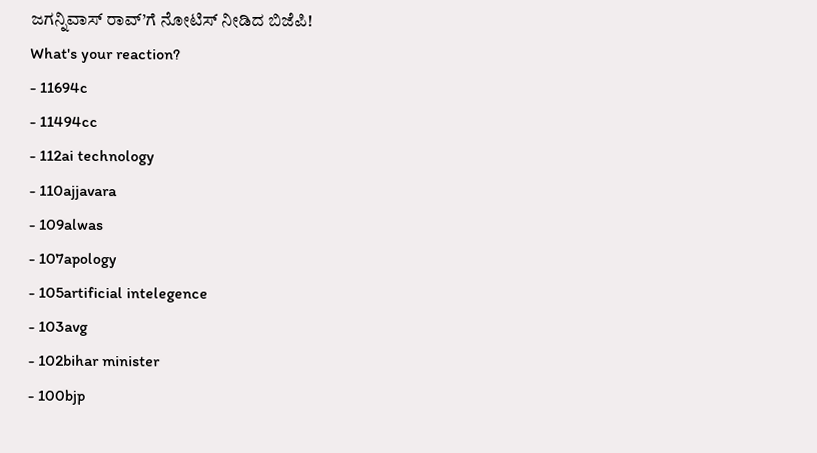ಜಗನ್ನಿವಾಸ್ ರಾವ್’ಗೆ ನೋಟಿಸ್ ನೀಡಿದ ಬಿಜೆಪಿ!
What's your reaction?
- 11694c
- 11494cc
- 112ai technology
- 110ajjavara
- 109alwas
- 107apology
- 105artificial intelegence
- 103avg
- 102bihar minister
- 100bjp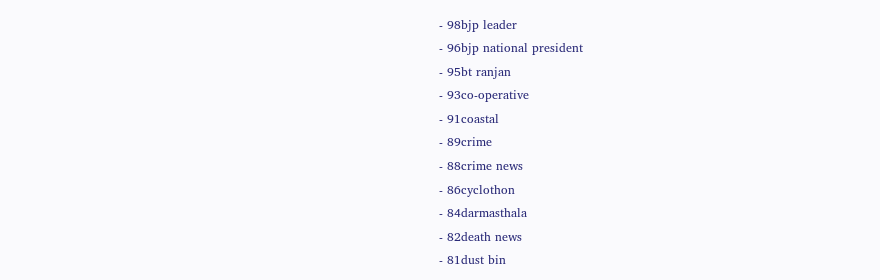- 98bjp leader
- 96bjp national president
- 95bt ranjan
- 93co-operative
- 91coastal
- 89crime
- 88crime news
- 86cyclothon
- 84darmasthala
- 82death news
- 81dust bin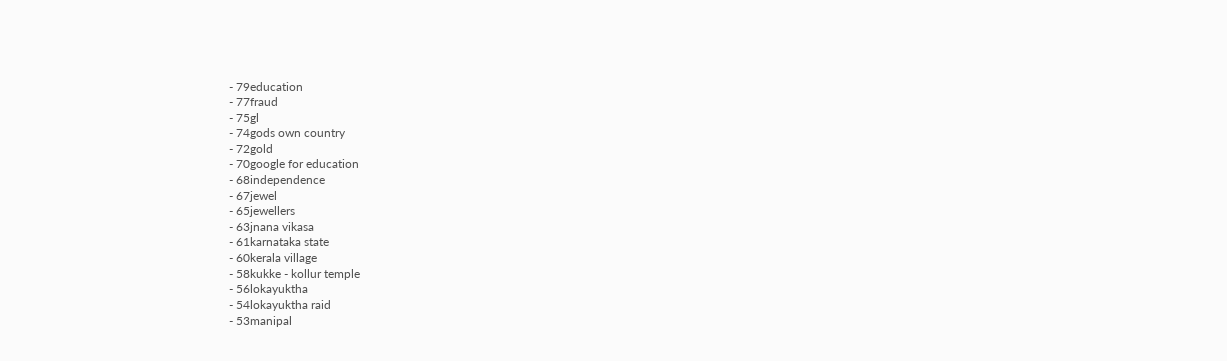- 79education
- 77fraud
- 75gl
- 74gods own country
- 72gold
- 70google for education
- 68independence
- 67jewel
- 65jewellers
- 63jnana vikasa
- 61karnataka state
- 60kerala village
- 58kukke - kollur temple
- 56lokayuktha
- 54lokayuktha raid
- 53manipal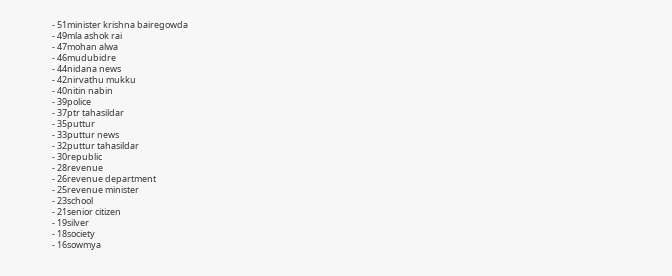- 51minister krishna bairegowda
- 49mla ashok rai
- 47mohan alwa
- 46mudubidre
- 44nidana news
- 42nirvathu mukku
- 40nitin nabin
- 39police
- 37ptr tahasildar
- 35puttur
- 33puttur news
- 32puttur tahasildar
- 30republic
- 28revenue
- 26revenue department
- 25revenue minister
- 23school
- 21senior citizen
- 19silver
- 18society
- 16sowmya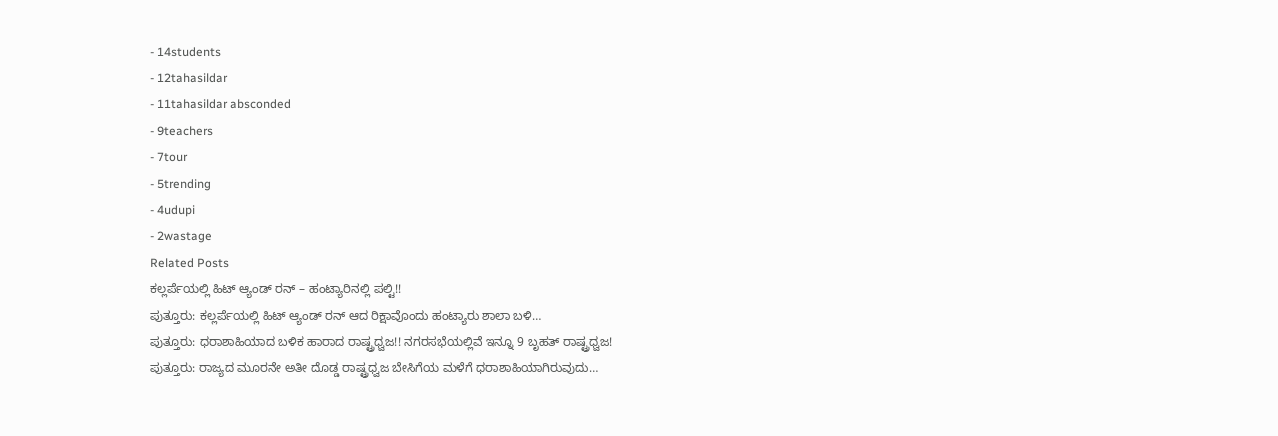- 14students
- 12tahasildar
- 11tahasildar absconded
- 9teachers
- 7tour
- 5trending
- 4udupi
- 2wastage
Related Posts
ಕಲ್ಲರ್ಪೆಯಲ್ಲಿ ಹಿಟ್ ಆ್ಯಂಡ್ ರನ್ – ಹಂಟ್ಯಾರಿನಲ್ಲಿ ಪಲ್ಟಿ!!
ಪುತ್ತೂರು: ಕಲ್ಲರ್ಪೆಯಲ್ಲಿ ಹಿಟ್ ಆ್ಯಂಡ್ ರನ್ ಆದ ರಿಕ್ಷಾವೊಂದು ಹಂಟ್ಯಾರು ಶಾಲಾ ಬಳಿ…
ಪುತ್ತೂರು: ಧರಾಶಾಹಿಯಾದ ಬಳಿಕ ಹಾರಾದ ರಾಷ್ಟ್ರಧ್ವಜ!! ನಗರಸಭೆಯಲ್ಲಿವೆ ಇನ್ನೂ 9 ಬೃಹತ್ ರಾಷ್ಟ್ರಧ್ವಜ!
ಪುತ್ತೂರು: ರಾಜ್ಯದ ಮೂರನೇ ಅತೀ ದೊಡ್ಡ ರಾಷ್ಟ್ರಧ್ವಜ ಬೇಸಿಗೆಯ ಮಳೆಗೆ ಧರಾಶಾಹಿಯಾಗಿರುವುದು…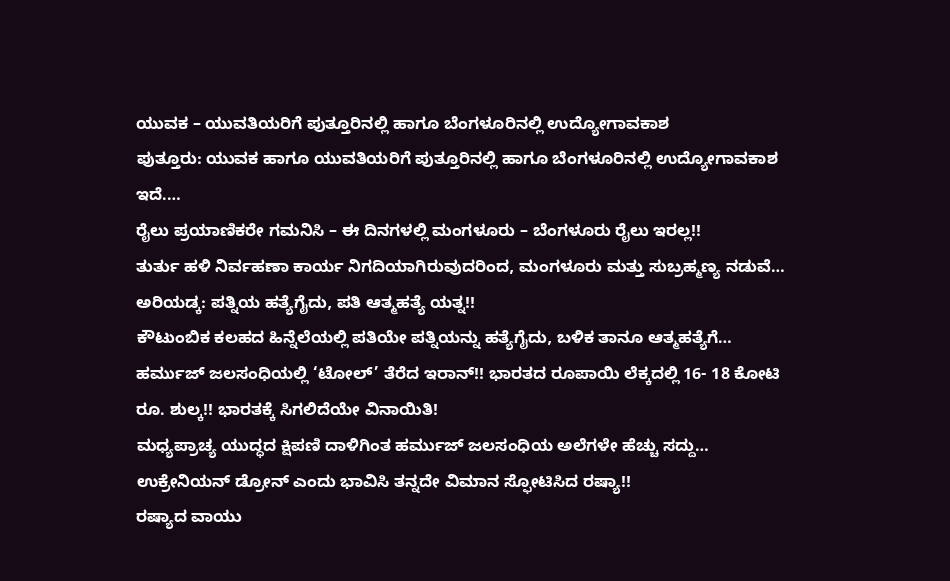ಯುವಕ – ಯುವತಿಯರಿಗೆ ಪುತ್ತೂರಿನಲ್ಲಿ ಹಾಗೂ ಬೆಂಗಳೂರಿನಲ್ಲಿ ಉದ್ಯೋಗಾವಕಾಶ
ಪುತ್ತೂರು: ಯುವಕ ಹಾಗೂ ಯುವತಿಯರಿಗೆ ಪುತ್ತೂರಿನಲ್ಲಿ ಹಾಗೂ ಬೆಂಗಳೂರಿನಲ್ಲಿ ಉದ್ಯೋಗಾವಕಾಶ ಇದೆ.…
ರೈಲು ಪ್ರಯಾಣಿಕರೇ ಗಮನಿಸಿ – ಈ ದಿನಗಳಲ್ಲಿ ಮಂಗಳೂರು – ಬೆಂಗಳೂರು ರೈಲು ಇರಲ್ಲ!!
ತುರ್ತು ಹಳಿ ನಿರ್ವಹಣಾ ಕಾರ್ಯ ನಿಗದಿಯಾಗಿರುವುದರಿಂದ, ಮಂಗಳೂರು ಮತ್ತು ಸುಬ್ರಹ್ಮಣ್ಯ ನಡುವೆ…
ಅರಿಯಡ್ಕ: ಪತ್ನಿಯ ಹತ್ಯೆಗೈದು, ಪತಿ ಆತ್ಮಹತ್ಯೆ ಯತ್ನ!!
ಕೌಟುಂಬಿಕ ಕಲಹದ ಹಿನ್ನೆಲೆಯಲ್ಲಿ ಪತಿಯೇ ಪತ್ನಿಯನ್ನು ಹತ್ಯೆಗೈದು, ಬಳಿಕ ತಾನೂ ಆತ್ಮಹತ್ಯೆಗೆ…
ಹರ್ಮುಜ್ ಜಲಸಂಧಿಯಲ್ಲಿ ‘ಟೋಲ್’ ತೆರೆದ ಇರಾನ್!! ಭಾರತದ ರೂಪಾಯಿ ಲೆಕ್ಕದಲ್ಲಿ 16- 18 ಕೋಟಿ ರೂ. ಶುಲ್ಕ!! ಭಾರತಕ್ಕೆ ಸಿಗಲಿದೆಯೇ ವಿನಾಯಿತಿ!
ಮಧ್ಯಪ್ರಾಚ್ಯ ಯುದ್ಧದ ಕ್ಷಿಪಣಿ ದಾಳಿಗಿಂತ ಹರ್ಮುಜ್ ಜಲಸಂಧಿಯ ಅಲೆಗಳೇ ಹೆಚ್ಚು ಸದ್ದು…
ಉಕ್ರೇನಿಯನ್ ಡ್ರೋನ್ ಎಂದು ಭಾವಿಸಿ ತನ್ನದೇ ವಿಮಾನ ಸ್ಫೋಟಿಸಿದ ರಷ್ಯಾ!!
ರಷ್ಯಾದ ವಾಯು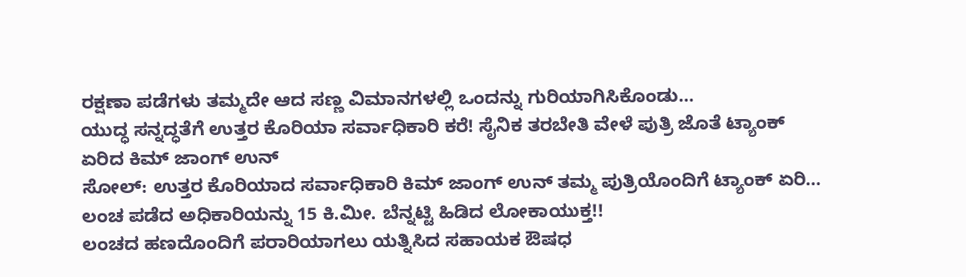ರಕ್ಷಣಾ ಪಡೆಗಳು ತಮ್ಮದೇ ಆದ ಸಣ್ಣ ವಿಮಾನಗಳಲ್ಲಿ ಒಂದನ್ನು ಗುರಿಯಾಗಿಸಿಕೊಂಡು…
ಯುದ್ಧ ಸನ್ನದ್ಧತೆಗೆ ಉತ್ತರ ಕೊರಿಯಾ ಸರ್ವಾಧಿಕಾರಿ ಕರೆ! ಸೈನಿಕ ತರಬೇತಿ ವೇಳೆ ಪುತ್ರಿ ಜೊತೆ ಟ್ಯಾಂಕ್ ಏರಿದ ಕಿಮ್ ಜಾಂಗ್ ಉನ್
ಸೋಲ್: ಉತ್ತರ ಕೊರಿಯಾದ ಸರ್ವಾಧಿಕಾರಿ ಕಿಮ್ ಜಾಂಗ್ ಉನ್ ತಮ್ಮ ಪುತ್ರಿಯೊಂದಿಗೆ ಟ್ಯಾಂಕ್ ಏರಿ…
ಲಂಚ ಪಡೆದ ಅಧಿಕಾರಿಯನ್ನು 15 ಕಿ.ಮೀ. ಬೆನ್ನಟ್ಟಿ ಹಿಡಿದ ಲೋಕಾಯುಕ್ತ!!
ಲಂಚದ ಹಣದೊಂದಿಗೆ ಪರಾರಿಯಾಗಲು ಯತ್ನಿಸಿದ ಸಹಾಯಕ ಔಷಧ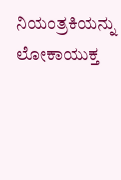ನಿಯಂತ್ರಕಿಯನ್ನು ಲೋಕಾಯುಕ್ತ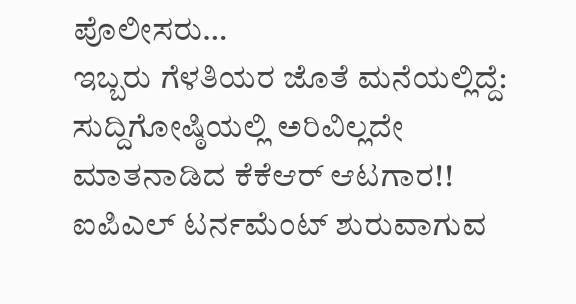ಪೊಲೀಸರು…
ಇಬ್ಬರು ಗೆಳತಿಯರ ಜೊತೆ ಮನೆಯಲ್ಲಿದ್ದೆ: ಸುದ್ದಿಗೋಷ್ಠಿಯಲ್ಲಿ ಅರಿವಿಲ್ಲದೇ ಮಾತನಾಡಿದ ಕೆಕೆಆರ್ ಆಟಗಾರ!!
ಐಪಿಎಲ್ ಟರ್ನಮೆಂಟ್ ಶುರುವಾಗುವ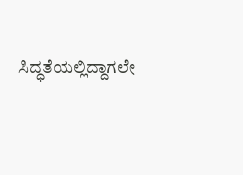ಸಿದ್ಧತೆಯಲ್ಲಿದ್ದಾಗಲೇ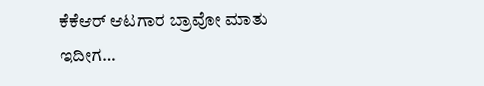ಕೆಕೆಆರ್ ಆಟಗಾರ ಬ್ರಾವೋ ಮಾತು ಇದೀಗ…